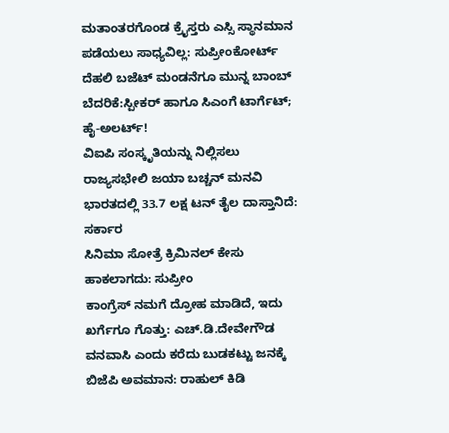ಮತಾಂತರಗೊಂಡ ಕ್ರೈಸ್ತರು ಎಸ್ಸಿ ಸ್ಥಾನಮಾನ ಪಡೆಯಲು ಸಾಧ್ಯವಿಲ್ಲ: ಸುಪ್ರೀಂಕೋರ್ಟ್
ದೆಹಲಿ ಬಜೆಟ್ ಮಂಡನೆಗೂ ಮುನ್ನ ಬಾಂಬ್ ಬೆದರಿಕೆ:ಸ್ಪೀಕರ್ ಹಾಗೂ ಸಿಎಂಗೆ ಟಾರ್ಗೆಟ್; ಹೈ-ಅಲರ್ಟ್!
ವಿಐಪಿ ಸಂಸ್ಕೃತಿಯನ್ನು ನಿಲ್ಲಿಸಲು ರಾಜ್ಯಸಭೇಲಿ ಜಯಾ ಬಚ್ಚನ್ ಮನವಿ
ಭಾರತದಲ್ಲಿ 33.7 ಲಕ್ಷ ಟನ್ ತೈಲ ದಾಸ್ತಾನಿದೆ: ಸರ್ಕಾರ
ಸಿನಿಮಾ ಸೋತ್ರೆ ಕ್ರಿಮಿನಲ್ ಕೇಸು ಹಾಕಲಾಗದು: ಸುಪ್ರೀಂ
ಕಾಂಗ್ರೆಸ್ ನಮಗೆ ದ್ರೋಹ ಮಾಡಿದೆ, ಇದು ಖರ್ಗೆಗೂ ಗೊತ್ತು: ಎಚ್.ಡಿ.ದೇವೇಗೌಡ
ವನವಾಸಿ ಎಂದು ಕರೆದು ಬುಡಕಟ್ಟು ಜನಕ್ಕೆ ಬಿಜೆಪಿ ಅವಮಾನ: ರಾಹುಲ್ ಕಿಡಿ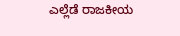ಎಲ್ಲೆಡೆ ರಾಜಕೀಯ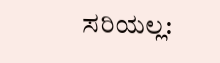ಸರಿಯಲ್ಲ: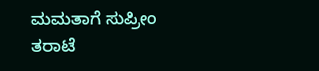ಮಮತಾಗೆ ಸುಪ್ರೀಂ ತರಾಟೆ